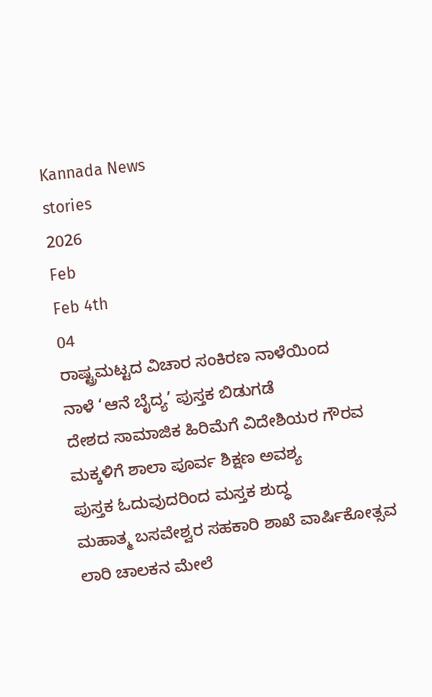Kannada News
stories
2026
Feb
Feb 4th
04
ರಾಷ್ಟ್ರಮಟ್ಟದ ವಿಚಾರ ಸಂಕಿರಣ ನಾಳೆಯಿಂದ
ನಾಳೆ ‘ಆನೆ ಬೈದ್ಯ’ ಪುಸ್ತಕ ಬಿಡುಗಡೆ
ದೇಶದ ಸಾಮಾಜಿಕ ಹಿರಿಮೆಗೆ ವಿದೇಶಿಯರ ಗೌರವ
ಮಕ್ಕಳಿಗೆ ಶಾಲಾ ಪೂರ್ವ ಶಿಕ್ಷಣ ಅವಶ್ಯ
ಪುಸ್ತಕ ಓದುವುದರಿಂದ ಮಸ್ತಕ ಶುದ್ಧ
ಮಹಾತ್ಮ ಬಸವೇಶ್ವರ ಸಹಕಾರಿ ಶಾಖೆ ವಾರ್ಷಿಕೋತ್ಸವ
ಲಾರಿ ಚಾಲಕನ ಮೇಲೆ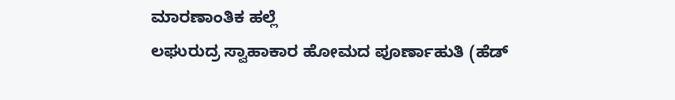ಮಾರಣಾಂತಿಕ ಹಲ್ಲೆ
ಲಘುರುದ್ರ ಸ್ವಾಹಾಕಾರ ಹೋಮದ ಪೂರ್ಣಾಹುತಿ (ಹೆಡ್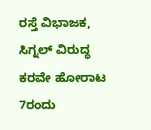ರಸ್ತೆ ವಿಭಾಜಕ, ಸಿಗ್ನಲ್ ವಿರುದ್ಧ ಕರವೇ ಹೋರಾಟ
7ರಂದು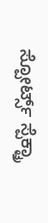ಸ್ಪೋರ್ಟ್ಸ್ ಸ್ಪೆಕ್ಟ್ರಾ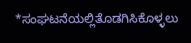*ಸಂಘಟನೆಯಲ್ಲಿತೊಡಗಿಸಿಕೊಳ್ಳಲು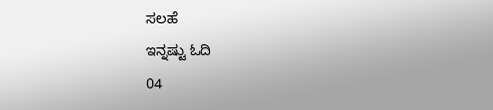ಸಲಹೆ
ಇನ್ನಷ್ಟು ಓದಿ
04